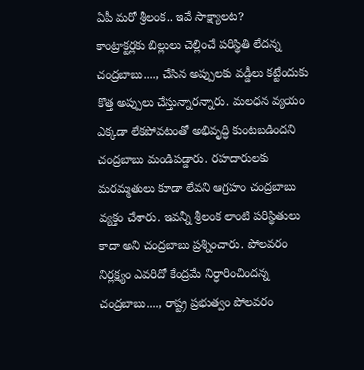ఏపీ మరో శ్రీలంక.. ఇవే సాక్ష్యాలట?
కాంట్రాక్టర్లకు బిల్లులు చెల్లించే పరిస్థితి లేదన్న చంద్రబాబు...., చేసిన అప్పులకు వడ్డీలు కట్టేందుకు కొత్త అప్పులు చేస్తున్నారన్నారు. మలధన వ్యయం ఎక్కడా లేకపోవటంతో అభివృద్ధి కుంటబడిందని చంద్రబాబు మండిపడ్డారు. రహదారులకు మరమ్మతులు కూడా లేవని ఆగ్రహం చంద్రబాబు వ్యక్తం చేశారు. ఇవన్నీ శ్రీలంక లాంటి పరిస్థితులు కాదా అని చంద్రబాబు ప్రశ్నించారు. పోలవరం నిర్లక్ష్యం ఎవరిదో కేంద్రమే నిర్ధారించిందన్న చంద్రబాబు...., రాష్ట్ర ప్రభుత్వం పోలవరం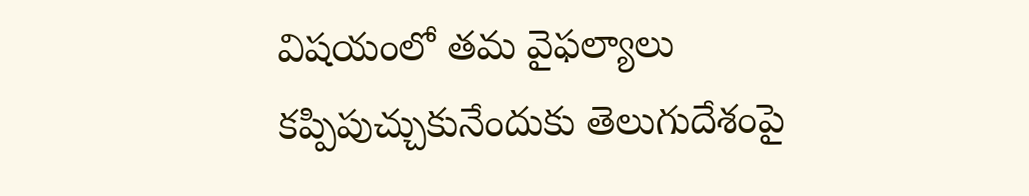విషయంలో తమ వైఫల్యాలు కప్పిపుచ్చుకునేందుకు తెలుగుదేశంపై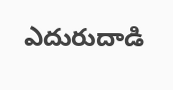ఎదురుదాడి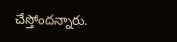చేస్తోందన్నారు.